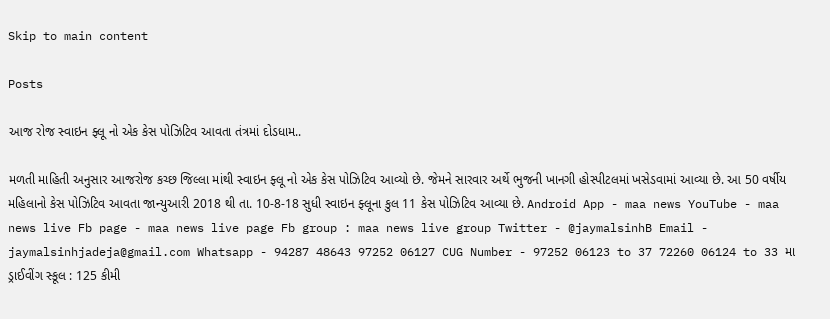Skip to main content

Posts

આજ રોજ સ્વાઇન ફ્લૂ નો એક કેસ પોઝિટિવ આવતા તંત્રમાં દોડધામ..

મળતી માહિતી અનુસાર આજરોજ કચ્છ જિલ્લા માંથી સ્વાઇન ફ્લૂ નો એક કેસ પોઝિટિવ આવ્યો છે. જેમને સારવાર અર્થે ભુજની ખાનગી હોસ્પીટલમાં ખસેડવામાં આવ્યા છે. આ 50 વર્ષીય મહિલાનો કેસ પોઝિટિવ આવતા જાન્યુઆરી 2018 થી તા. 10-8-18 સુધી સ્વાઇન ફ્લૂના કુલ 11 કેસ પોઝિટિવ આવ્યા છે. Android App - maa news YouTube - maa news live Fb page - maa news live page Fb group : maa news live group Twitter - @jaymalsinhB Email - jaymalsinhjadeja@gmail.com Whatsapp - 94287 48643 97252 06127 CUG Number - 97252 06123 to 37 72260 06124 to 33 મા ડ્રાઈવીંગ સ્કૂલ : 125 કીમી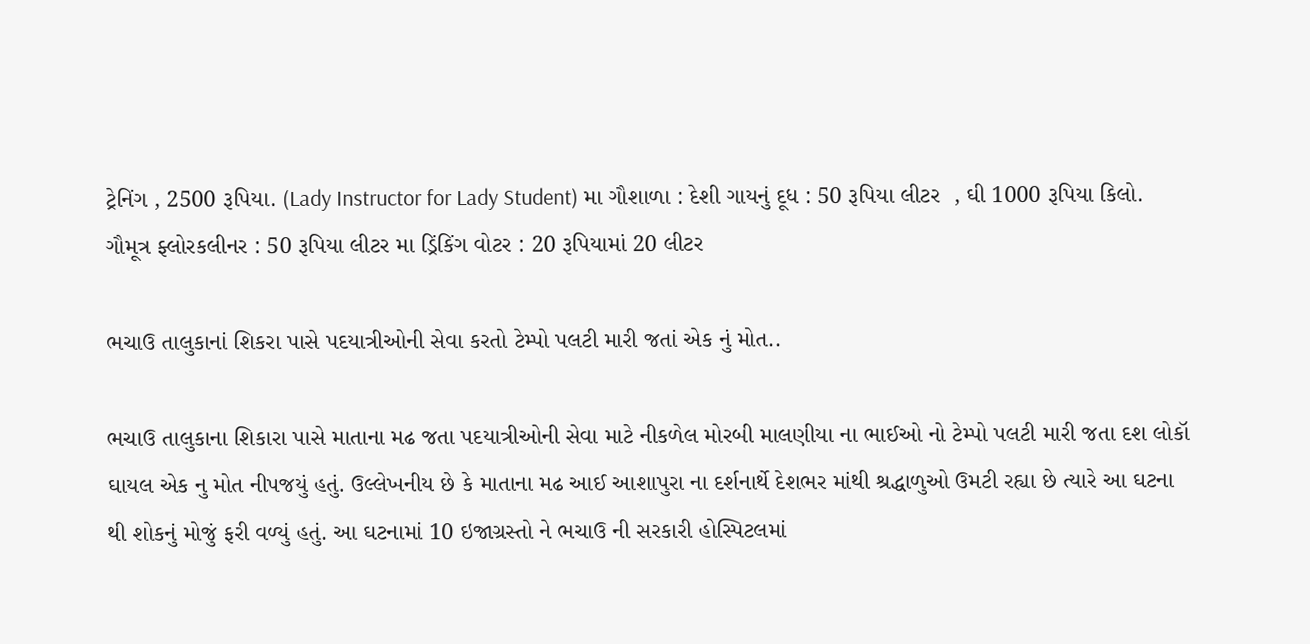ટ્રેનિંગ , 2500 રૂપિયા. (Lady Instructor for Lady Student) મા ગૌશાળા : દેશી ગાયનું દૂધ : 50 રૂપિયા લીટર  , ઘી 1000 રૂપિયા કિલો. ગૌમૂત્ર ફ્લોરકલીનર : 50 રૂપિયા લીટર મા ડ્રિંકિંગ વોટર : 20 રૂપિયામાં 20 લીટર

ભચાઉ તાલુકાનાં શિકરા પાસે પદયાત્રીઓની સેવા કરતો ટેમ્પો પલટી મારી જતાં એક નું મોત..

ભચાઉ તાલુકાના શિકારા પાસે માતાના મઢ જતા પદયાત્રીઓની સેવા માટે નીકળેલ મોરબી માલણીયા ના ભાઈઓ નો ટેમ્પો પલટી મારી જતા દશ લોકૉ ઘાયલ એક નુ મોત નીપજયું હતું. ઉલ્લેખનીય છે કે માતાના મઢ આઈ આશાપુરા ના દર્શનાર્થે દેશભર માંથી શ્રદ્ધાળુઓ ઉમટી રહ્યા છે ત્યારે આ ઘટના થી શોકનું મોજું ફરી વળ્યું હતું. આ ઘટનામાં 10 ઇજાગ્રસ્તો ને ભચાઉ ની સરકારી હોસ્પિટલમાં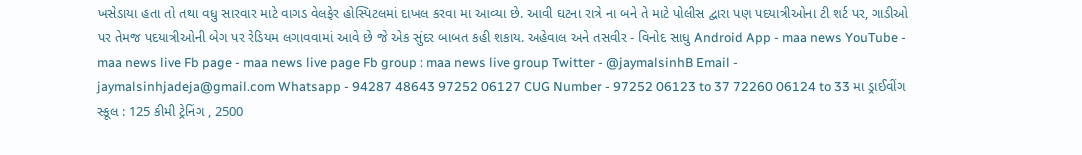ખસેડાયા હતા તો તથા વધુ સારવાર માટે વાગડ વેલફેર હોસ્પિટલમાં દાખલ કરવા મા આવ્યા છે. આવી ઘટના રાત્રે ના બને તે માટે પોલીસ દ્વારા પણ પદયાત્રીઓના ટી શર્ટ પર, ગાડીઓ પર તેમજ પદયાત્રીઓની બેગ પર રેડિયમ લગાવવામાં આવે છે જે એક સુંદર બાબત કહી શકાય. અહેવાલ અને તસવીર - વિનોદ સાધુ Android App - maa news YouTube - maa news live Fb page - maa news live page Fb group : maa news live group Twitter - @jaymalsinhB Email - jaymalsinhjadeja@gmail.com Whatsapp - 94287 48643 97252 06127 CUG Number - 97252 06123 to 37 72260 06124 to 33 મા ડ્રાઈવીંગ સ્કૂલ : 125 કીમી ટ્રેનિંગ , 2500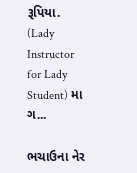રૂપિયા. (Lady Instructor for Lady Student) મા ગ...

ભચાઉના નેર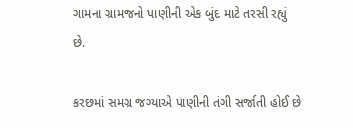ગામના ગ્રામજનો પાણીની એક બુંદ માટે તરસી રહ્યું છે.

કરછમાં સમગ્ર જગ્યાએ પાણીની તંગી સર્જાતી હોઈ છે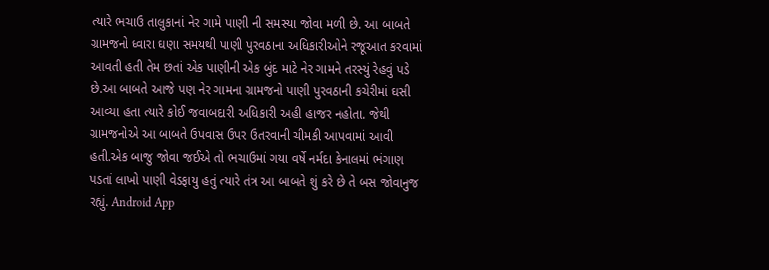ત્યારે ભચાઉ તાલુકાનાં નેર ગામે પાણી ની સમસ્યા જોવા મળી છે. આ બાબતે ગ્રામજનો ધ્વારા ઘણા સમયથી પાણી પુરવઠાના અધિકારીઓને રજૂઆત કરવામાં આવતી હતી તેમ છતાં એક પાણીની એક બુંદ માટે નેર ગામને તરસ્યું રેહવું પડે છે.આ બાબતે આજે પણ નેર ગામના ગ્રામજનો પાણી પુરવઠાની કચેરીમાં ઘસી આવ્યા હતા ત્યારે કોઈ જવાબદારી અધિકારી અહી હાજર નહોતા. જેથી ગ્રામજનોએ આ બાબતે ઉપવાસ ઉપર ઉતરવાની ચીમકી આપવામાં આવી હતી.એક બાજુ જોવા જઈએ તો ભચાઉમાં ગયા વર્ષે નર્મદા કેનાલમાં ભંગાણ પડતાં લાખો પાણી વેડફાયુ હતું ત્યારે તંત્ર આ બાબતે શું કરે છે તે બસ જોવાનુજ રહ્યું. Android App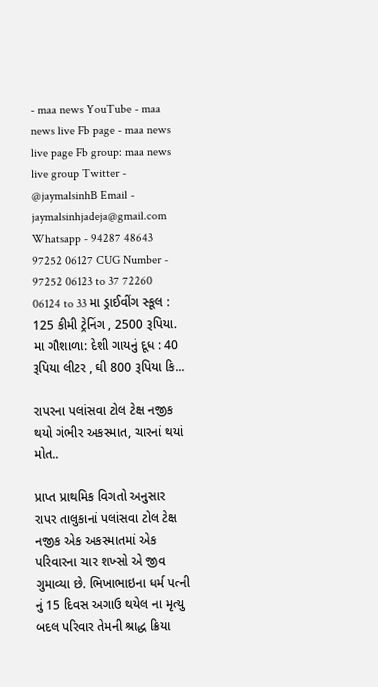- maa news YouTube - maa news live Fb page - maa news live page Fb group: maa news live group Twitter - @jaymalsinhB Email - jaymalsinhjadeja@gmail.com Whatsapp - 94287 48643 97252 06127 CUG Number - 97252 06123 to 37 72260 06124 to 33 મા ડ્રાઈવીંગ સ્કૂલ : 125 કીમી ટ્રેનિંગ , 2500 રૂપિયા. મા ગૌશાળા: દેશી ગાયનું દૂધ : 40 રૂપિયા લીટર , ઘી 800 રૂપિયા કિ...

રાપરના પલાંસવા ટોલ ટેક્ષ નજીક થયો ગંભીર અકસ્માત, ચારનાં થયાં મોત..

પ્રાપ્ત પ્રાથમિક વિગતો અનુસાર રાપર તાલુકાનાં પલાંસવા ટોલ ટેક્ષ નજીક એક અકસ્માતમાં એક પરિવારના ચાર શખ્સો એ જીવ ગુમાવ્યા છે. ભિખાભાઇના ધર્મ પત્ની નું 15 દિવસ અગાઉ થયેલ ના મૃત્યુ બદલ પરિવાર તેમની શ્રાદ્ધ ક્રિયા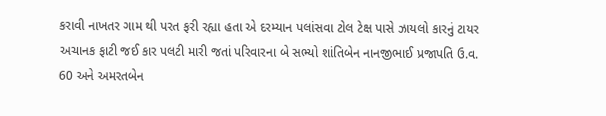કરાવી નાખતર ગામ થી પરત ફરી રહ્યા હતા એ દરમ્યાન પલાંસવા ટોલ ટેક્ષ પાસે ઝાયલો કારનું ટાયર અચાનક ફાટી જઈ કાર પલટી મારી જતાં પરિવારના બે સભ્યો શાંતિબેન નાનજીભાઈ પ્રજાપતિ ઉ.વ. 60 અને અમરતબેન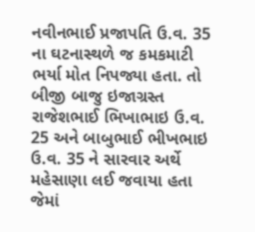નવીનભાઈ પ્રજાપતિ ઉ.વ. 35 ના ઘટનાસ્થળે જ કમકમાટી ભર્યા મોત નિપજ્યા હતા. તો બીજી બાજુ ઇજાગ્રસ્ત રાજેશભાઈ ભિખાભાઇ ઉ.વ. 25 અને બાબુભાઈ ભીખભાઇ ઉ.વ. 35 ને સારવાર અર્થે મહેસાણા લઈ જવાયા હતા જેમાં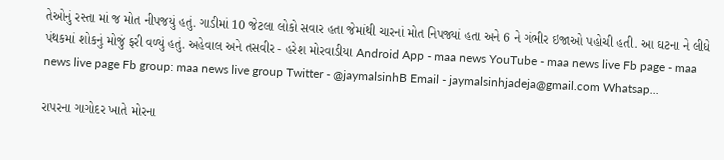તેઓનું રસ્તા માં જ મોત નીપજયું હતું. ગાડીમાં 10 જેટલા લોકો સવાર હતા જેમાંથી ચારનાં મોત નિપજ્યાં હતા અને 6 ને ગંભીર ઇજાઓ પહોચી હતી. આ ઘટના ને લીધે પંથકમાં શોકનું મોજું ફરી વળ્યું હતું. અહેવાલ અને તસવીર - હરેશ મોરવાડીયા Android App - maa news YouTube - maa news live Fb page - maa news live page Fb group: maa news live group Twitter - @jaymalsinhB Email - jaymalsinhjadeja@gmail.com Whatsap...

રાપરના ગાગોદર ખાતે મોરના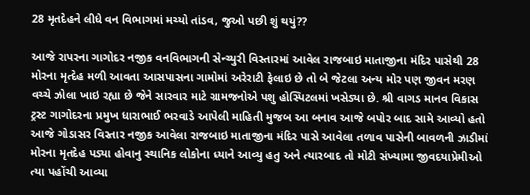28 મૃતદેહને લીધે વન વિભાગમાં મચ્યો તાંડવ, જુઓ પછી શું થયું??

આજે રાપરના ગાગોદર નજીક વનવિભાગની સેન્ચ્યુરી વિસ્તારમાં આવેલ રાજબાઇ માતાજીના મંદિર પાસેથી 28 મોરના મૃત્દેહ મળી આવતા આસપાસના ગામોમાં અરેરાટી ફેલાઇ છે તો બે જેટલા અન્ય મોર પણ જીવન મરણ વચ્ચે ઝોલા ખાઇ રહ્યા છે જેને સારવાર માટે ગ્રામજનોએ પશુ હોસ્પિટલમાં ખસેડ્યા છે. શ્રી વાગડ માનવ વિકાસ ટ્રસ્ટ ગાગોદરના પ્રમુખ ધારાભાઈ ભરવાડે આપેલી માહિતી મુજબ આ બનાવ આજે બપોર બાદ સામે આવ્યો હતો આજે ગોડાસર વિસ્તાર નજીક આવેલા રાજબાઇ માતાજીના મંદિર પાસે આવેલા તળાવ પાસેની બાવળની ઝાડીમાં મોરના મૃતદેહ પડ્યા હોવાનુ સ્થાનિક લોકોના ધ્યાને આવ્યુ હતુ અને ત્યારબાદ તો મોટી સંખ્યામા જીવદયાપ્રેમીઓ ત્યા પહોંચી આવ્યા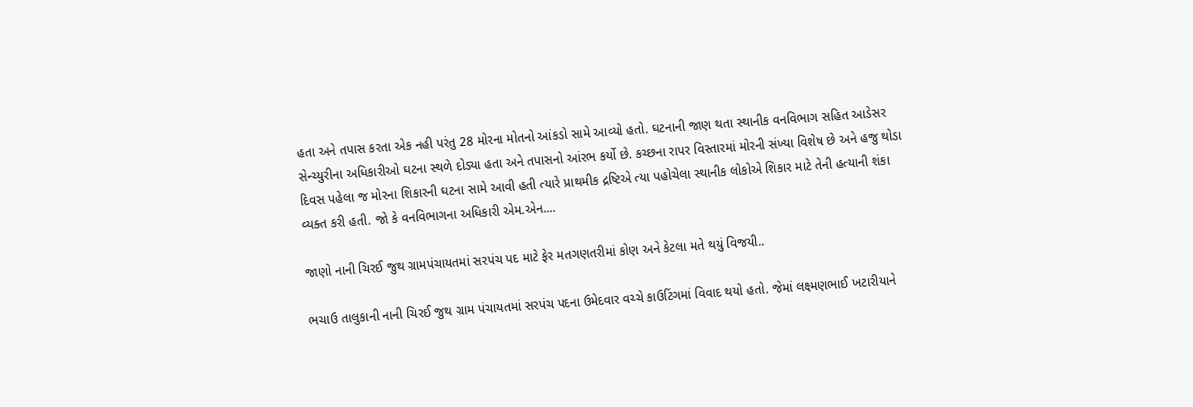હતા અને તપાસ કરતા એક નહી પરંતુ 28 મોરના મોતનો આંકડો સામે આવ્યો હતો. ઘટનાની જાણ થતા સ્થાનીક વનવિભાગ સહિત આડેસર સેન્ચ્યુરીના અધિકારીઓ ઘટના સ્થળે દોડ્યા હતા અને તપાસનો આંરભ કર્યો છે. કચ્છના રાપર વિસ્તારમાં મોરની સંખ્યા વિશેષ છે અને હજુ થોડા દિવસ પહેલા જ મોરના શિકારની ઘટના સામે આવી હતી ત્યારે પ્રાથમીક દ્રષ્ટિએ ત્યા પહોચેલા સ્થાનીક લોકોએ શિકાર માટે તેની હત્યાની શંકા વ્યક્ત કરી હતી. જો કે વનવિભાગના અધિકારી એમ.એન....

જાણો નાની ચિરઈ જુથ ગ્રામપંચાયતમાં સરપંચ પદ માટે ફેર મતગણતરીમાં કોણ અને કેટલા મતે થયું વિજયી..

ભચાઉ તાલુકાની નાની ચિરઈ જુથ ગ્રામ પંચાયતમાં સરપંચ પદના ઉમેદવાર વચ્ચે કાઉટિંગમાં વિવાદ થયો હતો. જેમાં લક્ષ્મણભાઈ ખટારીયાને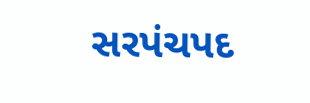સરપંચપદ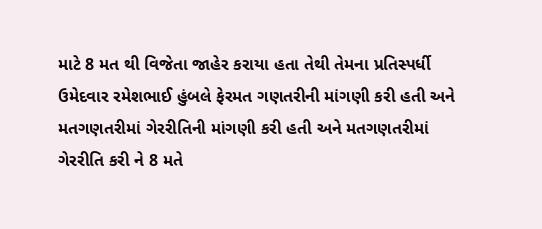માટે 8 મત થી વિજેતા જાહેર કરાયા હતા તેથી તેમના પ્રતિસ્પર્ધી ઉમેદવાર રમેશભાઈ હુંબલે ફેરમત ગણતરીની માંગણી કરી હતી અને મતગણતરીમાં ગેરરીતિની માંગણી કરી હતી અને મતગણતરીમાં ગેરરીતિ કરી ને 8 મતે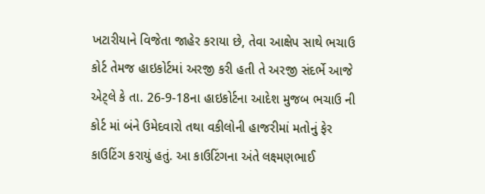ખટારીયાને વિજેતા જાહેર કરાયા છે, તેવા આક્ષેપ સાથે ભચાઉ કોર્ટ તેમજ હાઇકોર્ટમાં અરજી કરી હતી તે અરજી સંદર્ભે આજે એટ્લે કે તા. 26-9-18ના હાઇકોર્ટના આદેશ મુજબ ભચાઉ ની કોર્ટ માં બંને ઉમેદવારો તથા વકીલોની હાજરીમાં મતોનું ફેર કાઉટિંગ કરાયું હતું. આ કાઉટિંગના અંતે લક્ષ્મણભાઈ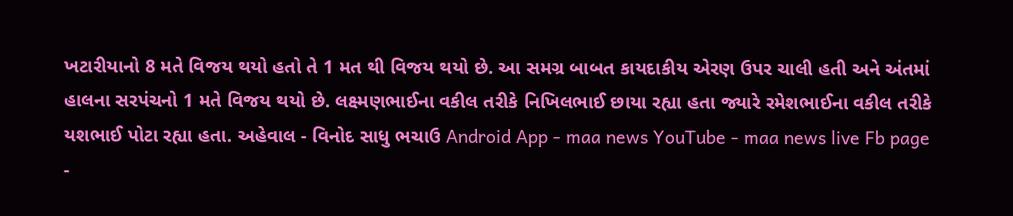ખટારીયાનો 8 મતે વિજય થયો હતો તે 1 મત થી વિજય થયો છે. આ સમગ્ર બાબત કાયદાકીય એરણ ઉપર ચાલી હતી અને અંતમાં હાલના સરપંચનો 1 મતે વિજય થયો છે. લક્ષ્મણભાઈના વકીલ તરીકે નિખિલભાઈ છાયા રહ્યા હતા જ્યારે રમેશભાઈના વકીલ તરીકે યશભાઈ પોટા રહ્યા હતા. અહેવાલ - વિનોદ સાધુ ભચાઉ Android App - maa news YouTube - maa news live Fb page -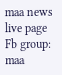maa news live page Fb group: maa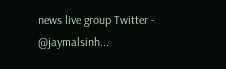news live group Twitter - @jaymalsinh...